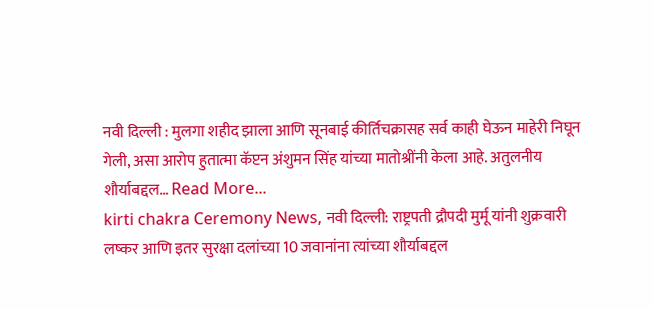नवी दिल्ली : मुलगा शहीद झाला आणि सूनबाई कीर्तिचक्रासह सर्व काही घेऊन माहेरी निघून गेली, असा आरोप हुतात्मा कॅप्टन अंशुमन सिंह यांच्या मातोश्रींनी केला आहे. अतुलनीय शौर्याबद्दल… Read More...
kirti chakra Ceremony News, नवी दिल्ली: राष्ट्रपती द्रौपदी मुर्मू यांनी शुक्रवारी लष्कर आणि इतर सुरक्षा दलांच्या 10 जवानांना त्यांच्या शौर्याबद्दल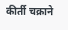कीर्ती चक्राने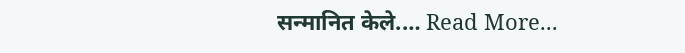सन्मानित केले.… Read More...